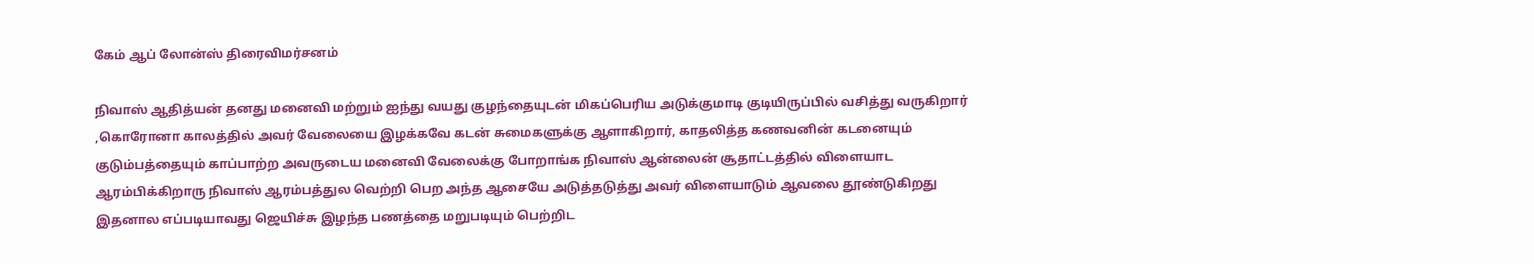கேம் ஆப் லோன்ஸ் திரைவிமர்சனம்

நிவாஸ் ஆதித்யன் தனது மனைவி மற்றும் ஐந்து வயது குழந்தையுடன் மிகப்பெரிய அடுக்குமாடி குடியிருப்பில் வசித்து வருகிறார் ,கொரோனா காலத்தில் அவர் வேலையை இழக்கவே கடன் சுமைகளுக்கு ஆளாகிறார், காதலித்த கணவனின் கடனையும் குடும்பத்தையும் காப்பாற்ற அவருடைய மனைவி வேலைக்கு போறாங்க நிவாஸ் ஆன்லைன் சூதாட்டத்தில் விளையாட ஆரம்பிக்கிறாரு நிவாஸ் ஆரம்பத்துல வெற்றி பெற அந்த ஆசையே அடுத்தடுத்து அவர் விளையாடும் ஆவலை தூண்டுகிறது இதனால எப்படியாவது ஜெயிச்சு இழந்த பணத்தை மறுபடியும் பெற்றிட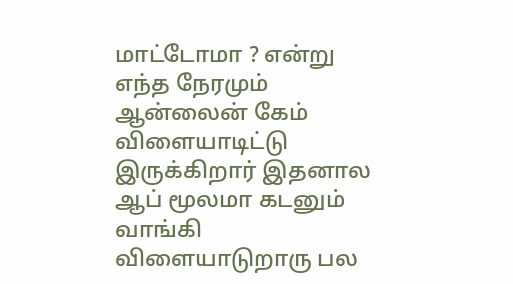மாட்டோமா ? என்று எந்த நேரமும் ஆன்லைன் கேம் விளையாடிட்டு இருக்கிறார் இதனால ஆப் மூலமா கடனும் வாங்கி விளையாடுறாரு பல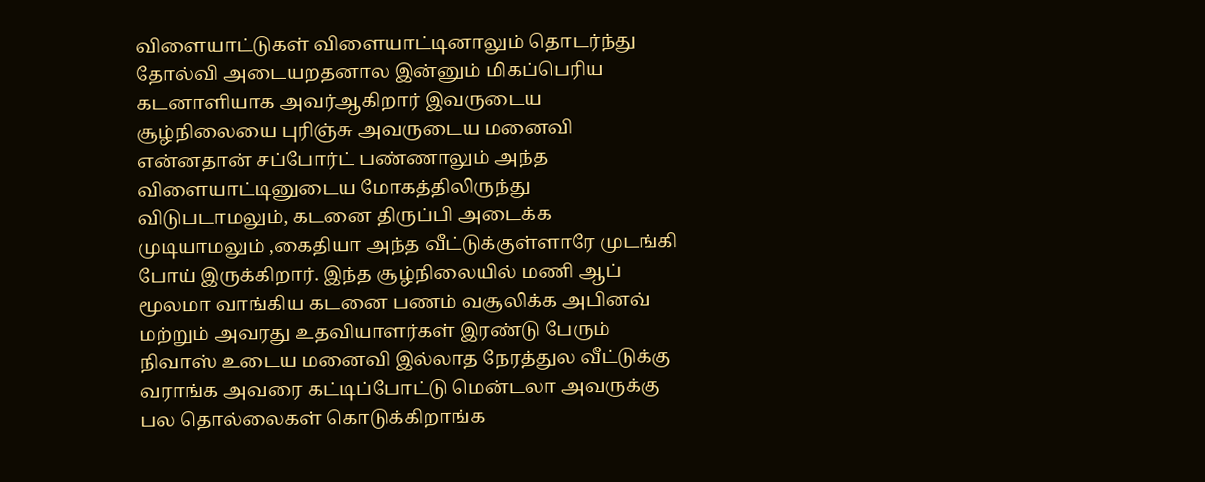விளையாட்டுகள் விளையாட்டினாலும் தொடர்ந்து தோல்வி அடையறதனால இன்னும் மிகப்பெரிய கடனாளியாக அவர்ஆகிறார் இவருடைய சூழ்நிலையை புரிஞ்சு அவருடைய மனைவி என்னதான் சப்போர்ட் பண்ணாலும் அந்த விளையாட்டினுடைய மோகத்திலிருந்து விடுபடாமலும், கடனை திருப்பி அடைக்க முடியாமலும் ,கைதியா அந்த வீட்டுக்குள்ளாரே முடங்கி போய் இருக்கிறார். இந்த சூழ்நிலையில் மணி ஆப் மூலமா வாங்கிய கடனை பணம் வசூலிக்க அபினவ் மற்றும் அவரது உதவியாளர்கள் இரண்டு பேரும் நிவாஸ் உடைய மனைவி இல்லாத நேரத்துல வீட்டுக்கு வராங்க அவரை கட்டிப்போட்டு மென்டலா அவருக்கு பல தொல்லைகள் கொடுக்கிறாங்க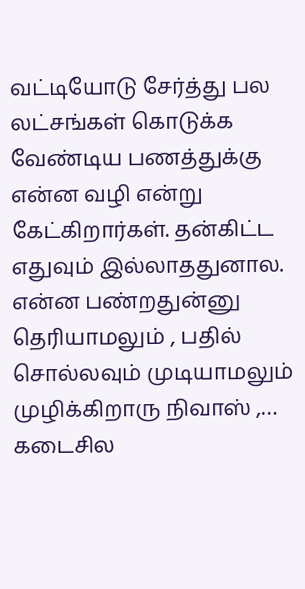வட்டியோடு சேர்த்து பல லட்சங்கள் கொடுக்க வேண்டிய பணத்துக்கு என்ன வழி என்று கேட்கிறார்கள். தன்கிட்ட எதுவும் இல்லாததுனால. என்ன பண்றதுன்னு தெரியாமலும் , பதில் சொல்லவும் முடியாமலும் முழிக்கிறாரு நிவாஸ் ,… கடைசில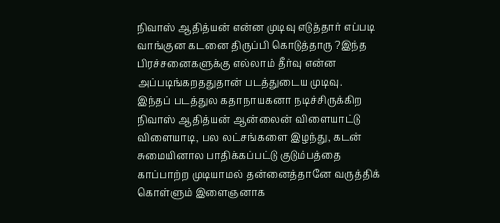நிவாஸ் ஆதித்யன் என்ன முடிவு எடுத்தார் எப்படி வாங்குன கடனை திருப்பி கொடுத்தாரு ?இந்த பிரச்சனைகளுக்கு எல்லாம் தீர்வு என்ன அப்படிங்கறததுதான் படத்துடைய முடிவு.
இந்தப் படத்துல கதாநாயகனா நடிச்சிருக்கிற நிவாஸ் ஆதித்யன் ஆன்லைன் விளையாட்டு விளையாடி, பல லட்சங்களை இழந்து, கடன் சுமையினால பாதிக்கப்பட்டு குடும்பத்தை காப்பாற்ற முடியாமல் தன்னைத்தானே வருத்திக் கொள்ளும் இளைஞனாக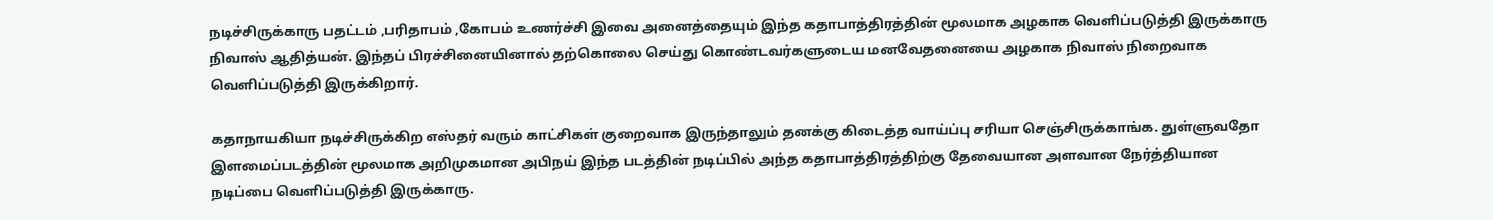நடிச்சிருக்காரு பதட்டம் ,பரிதாபம் ,கோபம் உணர்ச்சி இவை அனைத்தையும் இந்த கதாபாத்திரத்தின் மூலமாக அழகாக வெளிப்படுத்தி இருக்காரு நிவாஸ் ஆதித்யன். இந்தப் பிரச்சினையினால் தற்கொலை செய்து கொண்டவர்களுடைய மனவேதனையை அழகாக நிவாஸ் நிறைவாக வெளிப்படுத்தி இருக்கிறார்.

கதாநாயகியா நடிச்சிருக்கிற எஸ்தர் வரும் காட்சிகள் குறைவாக இருந்தாலும் தனக்கு கிடைத்த வாய்ப்பு சரியா செஞ்சிருக்காங்க. துள்ளுவதோ இளமைப்படத்தின் மூலமாக அறிமுகமான அபிநய் இந்த படத்தின் நடிப்பில் அந்த கதாபாத்திரத்திற்கு தேவையான அளவான நேர்த்தியான நடிப்பை வெளிப்படுத்தி இருக்காரு.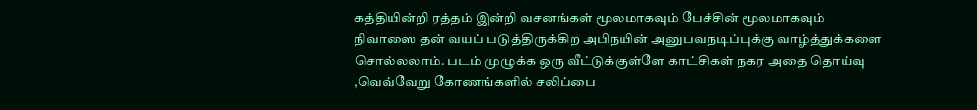கத்தியின்றி ரத்தம் இன்றி வசனங்கள் மூலமாகவும் பேச்சின் மூலமாகவும் நிவாஸை தன் வயப் படுத்திருக்கிற அபிநயின் அனுபவநடிப்புக்கு வாழ்த்துக்களை சொல்லலாம். படம் முழுக்க ஒரு வீட்டுக்குள்ளே காட்சிகள் நகர அதை தொய்வு ,வெவ்வேறு கோணங்களில் சலிப்பை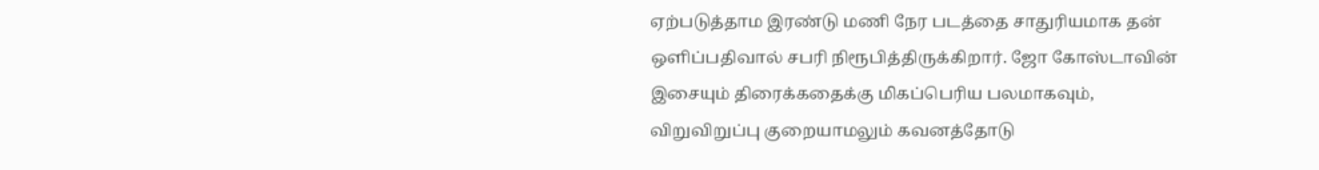ஏற்படுத்தாம இரண்டு மணி நேர படத்தை சாதுரியமாக தன் ஒளிப்பதிவால் சபரி நிரூபித்திருக்கிறார். ஜோ கோஸ்டாவின் இசையும் திரைக்கதைக்கு மிகப்பெரிய பலமாகவும், விறுவிறுப்பு குறையாமலும் கவனத்தோடு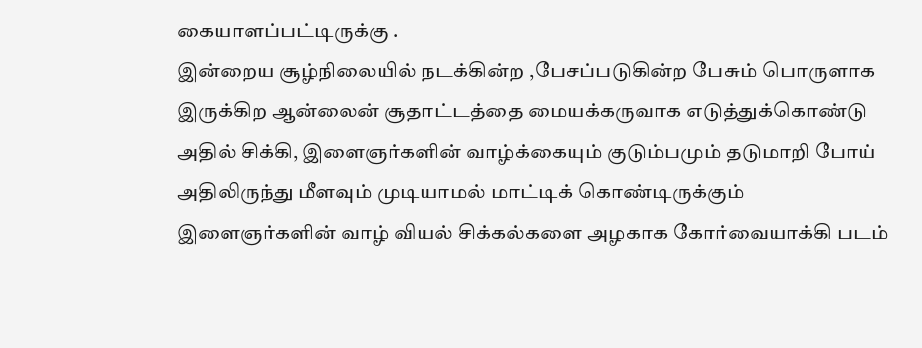கையாளப்பட்டிருக்கு .
இன்றைய சூழ்நிலையில் நடக்கின்ற ,பேசப்படுகின்ற பேசும் பொருளாக இருக்கிற ஆன்லைன் சூதாட்டத்தை மையக்கருவாக எடுத்துக்கொண்டு அதில் சிக்கி, இளைஞர்களின் வாழ்க்கையும் குடும்பமும் தடுமாறி போய் அதிலிருந்து மீளவும் முடியாமல் மாட்டிக் கொண்டிருக்கும் இளைஞர்களின் வாழ் வியல் சிக்கல்களை அழகாக கோர்வையாக்கி படம்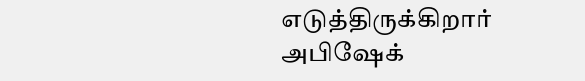எடுத்திருக்கிறார் அபிஷேக்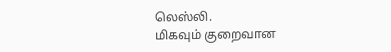லெஸ்லி.
மிகவும் குறைவான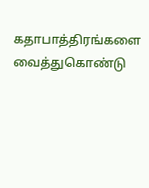கதாபாத்திரங்களை வைத்துகொண்டு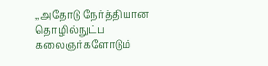,,அதோடு நேர்த்தியான தொழில்நுட்ப கலைஞர்களோடும்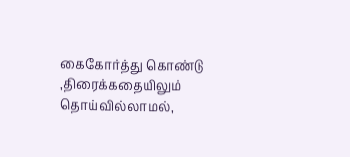கைகோர்த்து கொண்டு ,திரைக்கதையிலும் தொய்வில்லாமல்,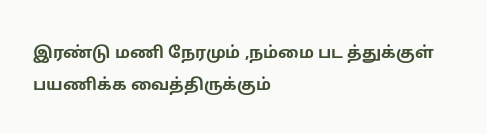இரண்டு மணி நேரமும் ,நம்மை பட த்துக்குள் பயணிக்க வைத்திருக்கும்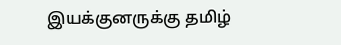இயக்குனருக்கு தமிழ்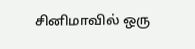சினிமாவில் ஒரு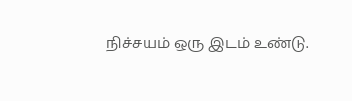நிச்சயம் ஒரு இடம் உண்டு.